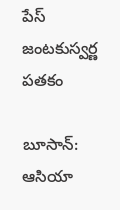పేస్‌ జంటకుస్వర్ణ పతకం

బూసాన్‌: ఆసియా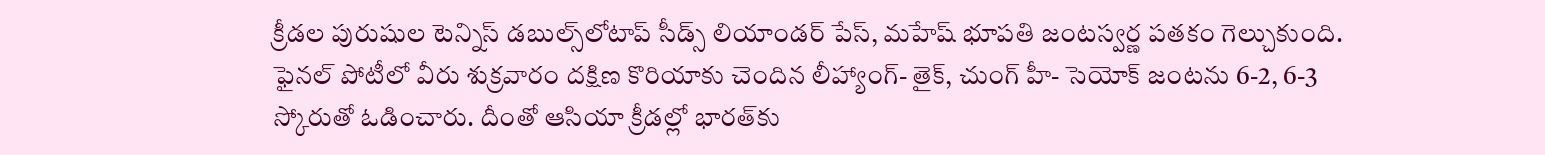క్రీడల పురుషుల టెన్నిస్‌ డబుల్స్‌లోటాప్‌ సీడ్స్‌ లియాండర్‌ పేస్‌, మహేష్‌ భూపతి జంటస్వర్ణ పతకం గెల్చుకుంది. ఫైనల్‌ పోటీలో వీరు శుక్రవారం దక్షిణ కొరియాకు చెందిన లీహ్యాంగ్‌- తైక్‌, చుంగ్‌ హీ- సెయోక్‌ జంటను 6-2, 6-3 స్కోరుతో ఓడించారు. దీంతో ఆసియా క్రీడల్లో భారత్‌కు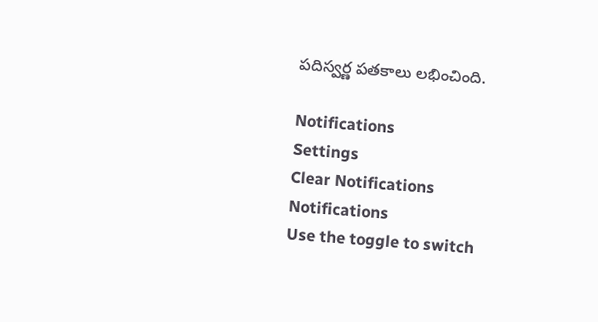పదిస్వర్ణ పతకాలు లభించింది.

Notifications
Settings
Clear Notifications
Notifications
Use the toggle to switch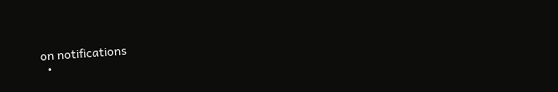on notifications
  •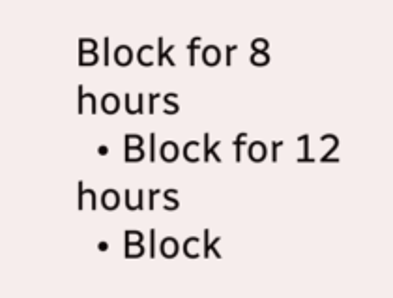Block for 8 hours
  • Block for 12 hours
  • Block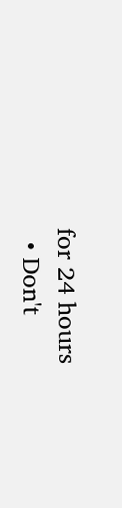for 24 hours
  • Don't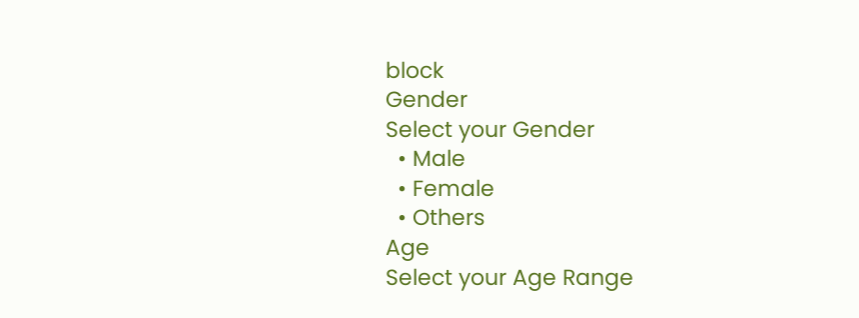block
Gender
Select your Gender
  • Male
  • Female
  • Others
Age
Select your Age Range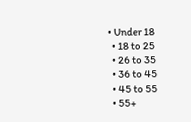• Under 18
  • 18 to 25
  • 26 to 35
  • 36 to 45
  • 45 to 55
  • 55+